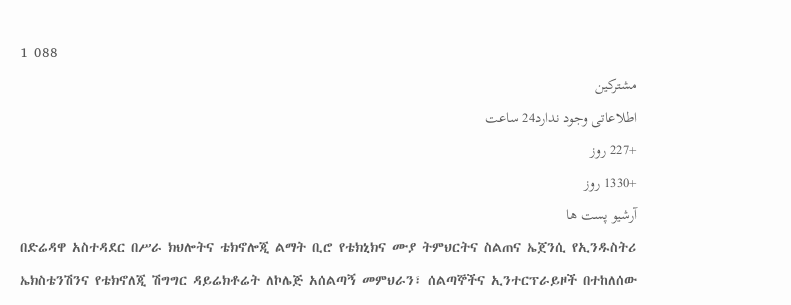1 088
مشترکین
اطلاعاتی وجود ندارد24 ساعت
+227 روز
+1330 روز
آرشیو پست ها
በድሬዳዋ አስተዳደር በሥራ ክህሎትና ቴክኖሎጂ ልማት ቢሮ የቴክኒክና ሙያ ትምህርትና ስልጠና ኤጀንሲ የኢንዱስትሪ ኤክስቴንሽንና የቴክኖለጂ ሽግግር ዳይሬክቶሬት ለኮሌጅ አሰልጣኝ መምህራን፣ ሰልጣኞችና ኢንተርፕራይዞች በተከለሰው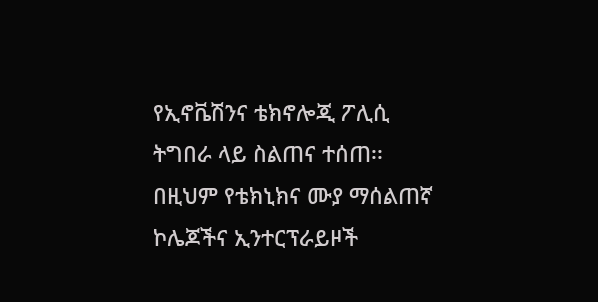የኢኖቬሽንና ቴክኖሎጂ ፖሊሲ ትግበራ ላይ ስልጠና ተሰጠ፡፡
በዚህም የቴክኒክና ሙያ ማሰልጠኛ ኮሌጆችና ኢንተርፕራይዞች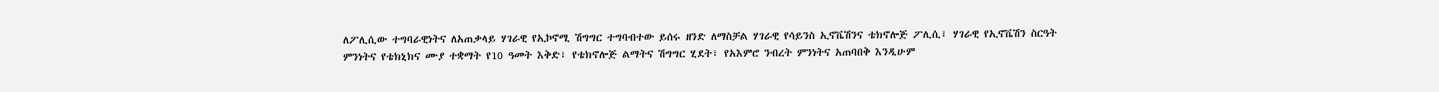ለፖሊሲው ተግባራዊነትና ለአጠቃላይ ሃገራዊ የኢኮኖሚ ሽግግር ተግባብተው ይሰሩ ዘንድ ለማስቻል ሃገራዊ የሳይንስ ኢኖቬሽንና ቴክኖሎጅ ፖሊሲ፣ ሃገራዊ የኢኖቬሽን ስርዓት ምንነትና የቴክኒክና ሙያ ተቋማት የ10 ዓመት እቅድ፣ የቴክኖሎጅ ልማትና ሽግግር ሂደት፣ የአእምሮ ንብረት ምንነትና አጠባበቅ እንዲሁም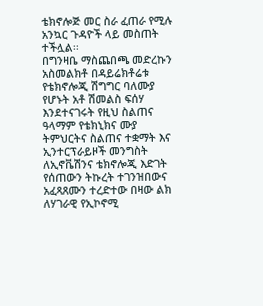ቴክኖሎጅ መር ስራ ፈጠራ የሚሉ አንኳር ጉዳዮች ላይ መስጠት ተችሏል፡፡
በግንዛቤ ማስጨበጫ መድረኩን አስመልክቶ በዳይሬክቶሬቱ የቴክኖሎጂ ሽግግር ባለሙያ የሆኑት አቶ ሽመልስ ፍሰሃ እንደተናገሩት የዚህ ስልጠና ዓላማም የቴክኒክና ሙያ ትምህርትና ስልጠና ተቋማት እና ኢንተርፕራይዞች መንግስት ለኢኖቬሽንና ቴክኖሎጂ እድገት የሰጠውን ትኩረት ተገንዝበውና አፈጻጸሙን ተረድተው በዛው ልክ ለሃገራዊ የኢኮኖሚ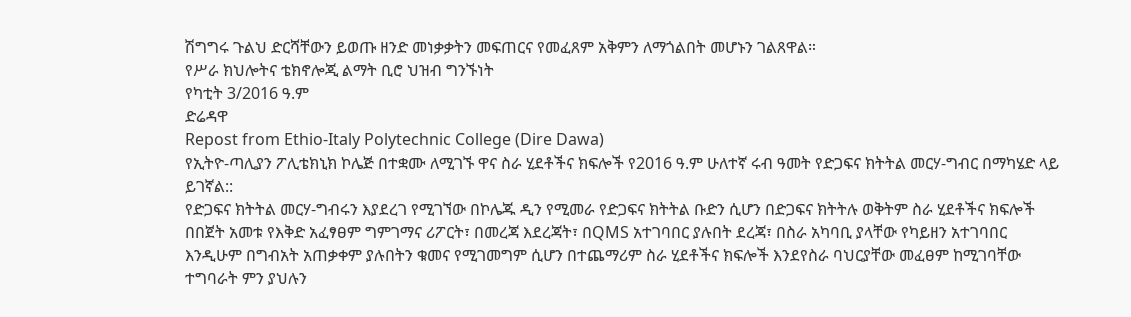ሽግግሩ ጉልህ ድርሻቸውን ይወጡ ዘንድ መነቃቃትን መፍጠርና የመፈጸም አቅምን ለማጎልበት መሆኑን ገልጸዋል።
የሥራ ክህሎትና ቴክኖሎጂ ልማት ቢሮ ህዝብ ግንኙነት
የካቲት 3/2016 ዓ.ም
ድሬዳዋ
Repost from Ethio-Italy Polytechnic College (Dire Dawa)
የኢትዮ-ጣሊያን ፖሊቴክኒክ ኮሌጅ በተቋሙ ለሚገኙ ዋና ስራ ሂደቶችና ክፍሎች የ2016 ዓ.ም ሁለተኛ ሩብ ዓመት የድጋፍና ክትትል መርሃ-ግብር በማካሄድ ላይ ይገኛል::
የድጋፍና ክትትል መርሃ-ግብሩን እያደረገ የሚገኘው በኮሌጁ ዲን የሚመራ የድጋፍና ክትትል ቡድን ሲሆን በድጋፍና ክትትሉ ወቅትም ስራ ሂደቶችና ክፍሎች በበጀት አመቱ የእቅድ አፈፃፀም ግምገማና ሪፖርት፣ በመረጃ እደረጃት፣ በQMS አተገባበር ያሉበት ደረጃ፣ በስራ አካባቢ ያላቸው የካይዘን አተገባበር እንዲሁም በግብአት አጠቃቀም ያሉበትን ቁመና የሚገመግም ሲሆን በተጨማሪም ስራ ሂደቶችና ክፍሎች እንደየስራ ባህርያቸው መፈፀም ከሚገባቸው ተግባራት ምን ያህሉን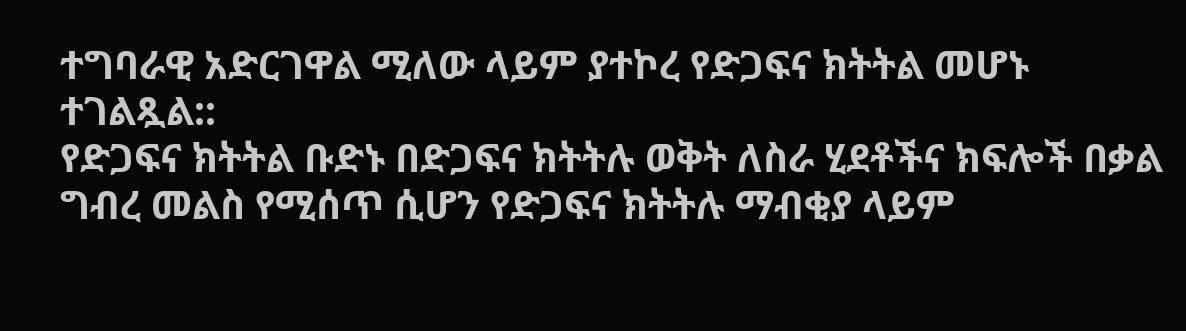ተግባራዊ አድርገዋል ሚለው ላይም ያተኮረ የድጋፍና ክትትል መሆኑ ተገልጿል::
የድጋፍና ክትትል ቡድኑ በድጋፍና ክትትሉ ወቅት ለስራ ሂደቶችና ክፍሎች በቃል ግብረ መልስ የሚሰጥ ሲሆን የድጋፍና ክትትሉ ማብቂያ ላይም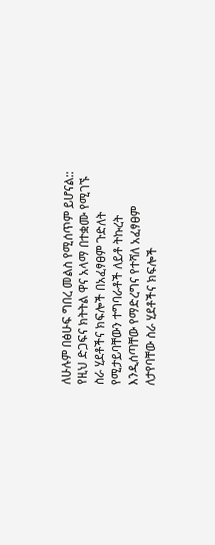ለሁሉም በፅሁፍ ግበረ መልስ የሚሰጥም ይሆናል::
የዚህ ድጋፍና ክትትል ዋና አላማ በተቋሙ የሚገኙ ስራ ሂደቶችና ክፍሎች በአፈፃፀም ጉድለት የሚታይባቸውን ተግባራቶች ለይቶ ትኩረት እንዲሰጣቸው የማድረግና የተሻለ አፈፃፀም ለታየባቸው ስራ ሂደቶችና ክፍሎች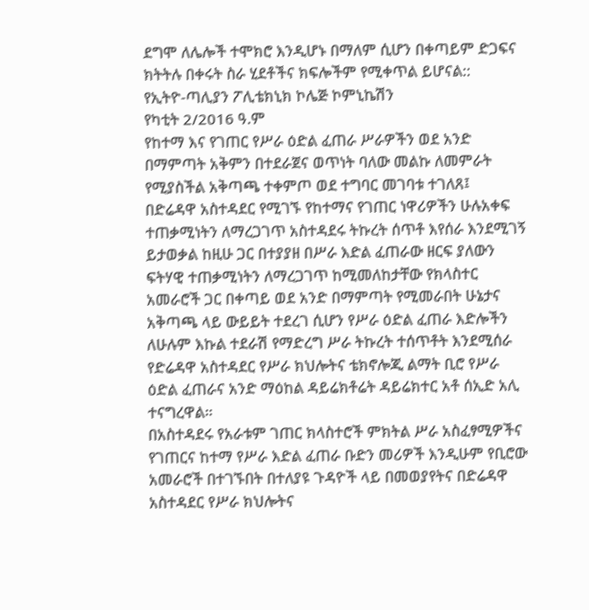ደግሞ ለሌሎች ተሞክሮ እንዲሆኑ በማለም ሲሆን በቀጣይም ድጋፍና ክትትሉ በቀሩት ስራ ሂደቶችና ክፍሎችም የሚቀጥል ይሆናል::
የኢትዮ-ጣሊያን ፖሊቴክኒክ ኮሌጅ ኮምኒኬሽን
የካቲት 2/2016 ዓ.ም
የከተማ እና የገጠር የሥራ ዕድል ፈጠራ ሥራዎችን ወደ አንድ በማምጣት አቅምን በተደራጀና ወጥነት ባለው መልኩ ለመምራት የሚያስችል አቅጣጫ ተቀምጦ ወደ ተግባር መገባቱ ተገለጸ፤
በድሬዳዋ አስተዳደር የሚገኙ የከተማና የገጠር ነዋሪዎችን ሁሉአቀፍ ተጠቃሚነትን ለማረጋገጥ አስተዳደሩ ትኩረት ሰጥቶ እየሰራ እንደሚገኝ ይታወቃል ከዚሁ ጋር በተያያዘ በሥራ እድል ፈጠራው ዘርፍ ያለውን ፍትሃዊ ተጠቃሚነትን ለማረጋገጥ ከሚመለከታቸው የክላስተር አመራሮች ጋር በቀጣይ ወደ አንድ በማምጣት የሚመራበት ሁኔታና አቅጣጫ ላይ ውይይት ተደረገ ሲሆን የሥራ ዕድል ፈጠራ እድሎችን ለሁሉም እኩል ተደራሽ የማድረግ ሥራ ትኩረት ተሰጥቶት እንደሚሰራ የድሬዳዋ አስተዳደር የሥራ ክህሎትና ቴክኖሎጂ ልማት ቢሮ የሥራ ዕድል ፈጠራና አንድ ማዕከል ዳይሬክቶሬት ዳይሬክተር አቶ ሰኢድ አሊ ተናግረዋል።
በአስተዳደሩ የአራቱም ገጠር ክላስተሮች ምክትል ሥራ አስፈፃሚዎችና የገጠርና ከተማ የሥራ እድል ፈጠራ ቡድን መሪዎች እንዲሁም የቢሮው አመራሮች በተገኙበት በተለያዩ ጉዳዮች ላይ በመወያየትና በድሬዳዋ አስተዳደር የሥራ ክህሎትና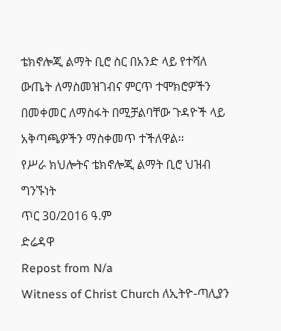ቴክኖሎጂ ልማት ቢሮ ስር በአንድ ላይ የተሻለ ውጤት ለማስመዝገብና ምርጥ ተሞክሮዎችን በመቀመር ለማስፋት በሚቻልባቸው ጉዳዮች ላይ አቅጣጫዎችን ማስቀመጥ ተችለዋል፡፡
የሥራ ክህሎትና ቴክኖሎጂ ልማት ቢሮ ህዝብ ግንኙነት
ጥር 30/2016 ዓ.ም
ድሬዳዋ
Repost from N/a
Witness of Christ Church ለኢትዮ-ጣሊያን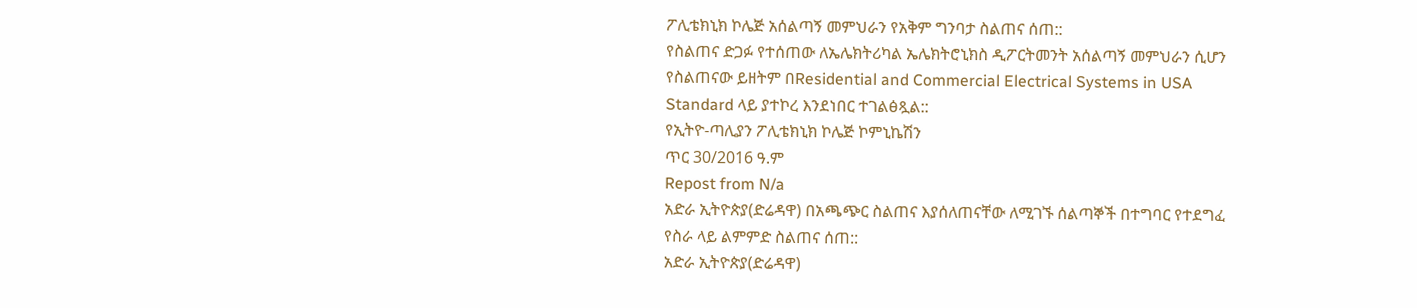ፖሊቴክኒክ ኮሌጅ አሰልጣኝ መምህራን የአቅም ግንባታ ስልጠና ሰጠ::
የስልጠና ድጋፉ የተሰጠው ለኤሌክትሪካል ኤሌክትሮኒክስ ዲፖርትመንት አሰልጣኝ መምህራን ሲሆን የስልጠናው ይዘትም በResidential and Commercial Electrical Systems in USA Standard ላይ ያተኮረ እንደነበር ተገልፅጿል::
የኢትዮ-ጣሊያን ፖሊቴክኒክ ኮሌጅ ኮምኒኬሽን
ጥር 30/2016 ዓ.ም
Repost from N/a
አድራ ኢትዮጵያ(ድሬዳዋ) በአጫጭር ስልጠና እያሰለጠናቸው ለሚገኙ ሰልጣኞች በተግባር የተደግፈ የስራ ላይ ልምምድ ስልጠና ሰጠ::
አድራ ኢትዮጵያ(ድሬዳዋ)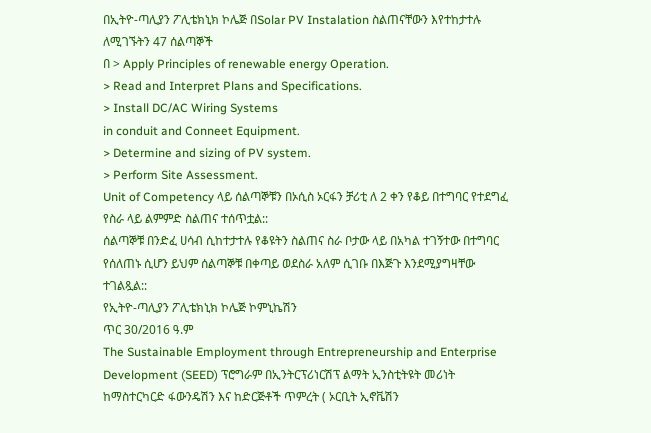በኢትዮ-ጣሊያን ፖሊቴክኒክ ኮሌጅ በSolar PV Instalation ስልጠናቸውን እየተከታተሉ ለሚገኙትን 47 ሰልጣኞች
በ > Apply Principles of renewable energy Operation.
> Read and Interpret Plans and Specifications.
> Install DC/AC Wiring Systems
in conduit and Conneet Equipment.
> Determine and sizing of PV system.
> Perform Site Assessment.
Unit of Competency ላይ ሰልጣኞቹን በኦሲስ ኦርፋን ቻሪቲ ለ 2 ቀን የቆይ በተግባር የተደግፈ የስራ ላይ ልምምድ ስልጠና ተሰጥቷል::
ሰልጣኞቹ በንድፈ ሀሳብ ሲከተታተሉ የቆዩትን ስልጠና ስራ ቦታው ላይ በአካል ተገኝተው በተግባር የሰለጠኑ ሲሆን ይህም ሰልጣኞቹ በቀጣይ ወደስራ አለም ሲገቡ በእጅጉ እንደሚያግዛቸው ተገልጿል::
የኢትዮ-ጣሊያን ፖሊቴክኒክ ኮሌጅ ኮምኒኬሽን
ጥር 30/2016 ዓ.ም
The Sustainable Employment through Entrepreneurship and Enterprise Development (SEED) ፕሮግራም በኢንትርፕሪነርሽፕ ልማት ኢንስቲትዩት መሪነት ከማስተርካርድ ፋውንዴሽን እና ከድርጅቶች ጥምረት ( ኦርቢት ኢኖቬሽን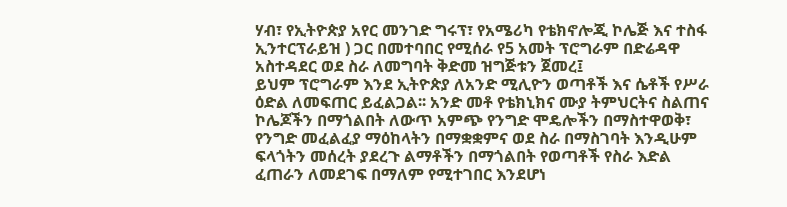ሃብ፣ የኢትዮጵያ አየር መንገድ ግሩፕ፣ የአሜሪካ የቴክኖሎጂ ኮሌጅ እና ተስፋ ኢንተርፕራይዝ ) ጋር በመተባበር የሚሰራ የ5 አመት ፕሮግራም በድሬዳዋ አስተዳደር ወደ ስራ ለመግባት ቅድመ ዝግጅቱን ጀመረ፤
ይህም ፕሮግራም እንደ ኢትዮጵያ ለአንድ ሚሊዮን ወጣቶች እና ሴቶች የሥራ ዕድል ለመፍጠር ይፈልጋል፡፡ አንድ መቶ የቴክኒክና ሙያ ትምህርትና ስልጠና ኮሌጆችን በማጎልበት ለውጥ አምጭ የንግድ ሞዴሎችን በማስተዋወቅ፣ የንግድ መፈልፈያ ማዕከላትን በማቋቋምና ወደ ስራ በማስገባት እንዲሁም ፍላጎትን መሰረት ያደረጉ ልማቶችን በማጎልበት የወጣቶች የስራ እድል ፈጠራን ለመደገፍ በማለም የሚተገበር እንደሆነ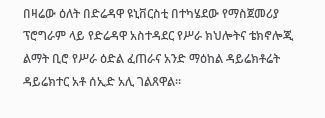በዛሬው ዕለት በድሬዳዋ ዩኒቨርስቲ በተካሄደው የማስጀመሪያ ፕሮግራም ላይ የድሬዳዋ አስተዳደር የሥራ ክህሎትና ቴክኖሎጂ ልማት ቢሮ የሥራ ዕድል ፈጠራና አንድ ማዕከል ዳይሬክቶሬት ዳይሬክተር አቶ ሰኢድ አሊ ገልጸዋል።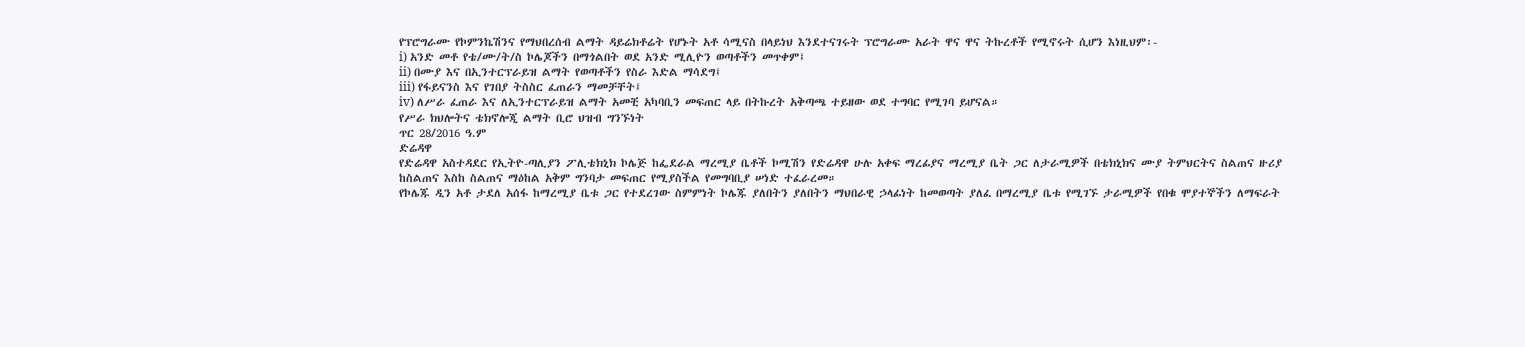የፕሮግራሙ የኮምንኬሽንና የማህበረሰብ ልማት ዳይሬክቶሬት የሆኑት አቶ ሳሚናስ በላይነህ እንደተናገሩት ፕሮግራሙ አራት ዋና ዋና ትኩረቶች የሚኖሩት ሲሆን እነዚህም፡-
i) አንድ መቶ የቴ/ሙ/ት/ስ ኮሌጆችን በማጎልበት ወደ አንድ ሚሊዮን ወጣቶችን መጥቀም፤
ii) በሙያ እና በኢንተርፕራይዝ ልማት የወጣቶችን የስራ እድል ማሳደግ፤
iii) የፋይናንስ እና የገበያ ትስስር ፈጠራን ማመቻቸት፤
iv) ለሥራ ፈጠራ እና ለኢንተርፕራይዝ ልማት አመቺ አካባቢን መፍጠር ላይ በትኩረት አቅጣጫ ተይዘው ወደ ተግባር የሚገባ ይሆናል።
የሥራ ክህሎትና ቴክኖሎጂ ልማት ቢሮ ህዝብ ግንኙነት
ጥር 28/2016 ዓ.ም
ድሬዳዋ
የድሬዳዋ አስተዳደር የኢትዮ-ጣሊያን ፖሊቴክኒክ ኮሌጅ ከፌደራል ማረሚያ ቤቶች ኮሚሽን የድሬዳዋ ሁሉ አቀፍ ማረፊያና ማረሚያ ቤት ጋር ለታራሚዎች በቴክኒክና ሙያ ትምህርትና ስልጠና ዙሪያ ከስልጠና እስከ ስልጠና ማዕከል አቅም ግንባታ መፍጠር የሚያስችል የመግባቢያ ሠነድ ተፈራረመ።
የኮሌጁ ዲን አቶ ታደለ አሰፋ ከማረሚያ ቤቱ ጋር የተደረገው ስምምነት ኮሌጁ ያለበትን ያለበትን ማህበራዊ ኃላፊነት ከመወጣት ያለፈ በማረሚያ ቤቱ የሚገኙ ታራሚዎች የበቁ ሞያተኞችን ለማፍራት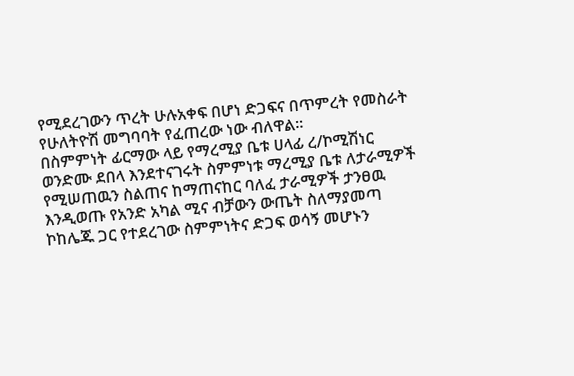የሚደረገውን ጥረት ሁሉአቀፍ በሆነ ድጋፍና በጥምረት የመስራት የሁለትዮሽ መግባባት የፈጠረው ነው ብለዋል።
በስምምነት ፊርማው ላይ የማረሚያ ቤቱ ሀላፊ ረ/ኮሚሽነር ወንድሙ ደበላ እንደተናገሩት ስምምነቱ ማረሚያ ቤቱ ለታራሚዎች የሚሠጠዉን ስልጠና ከማጠናከር ባለፈ ታራሚዎች ታንፀዉ እንዲወጡ የአንድ አካል ሚና ብቻውን ውጤት ስለማያመጣ ኮከሌጁ ጋር የተደረገው ስምምነትና ድጋፍ ወሳኝ መሆኑን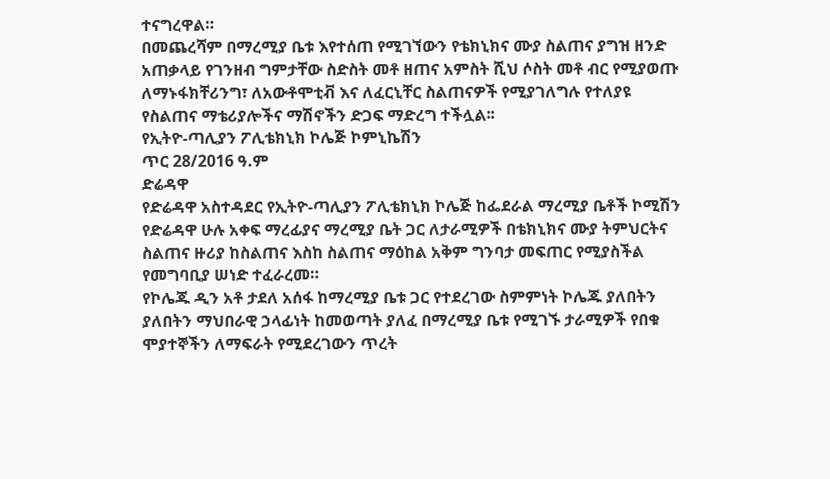ተናግረዋል።
በመጨረሻም በማረሚያ ቤቱ እየተሰጠ የሚገኘውን የቴክኒክና ሙያ ስልጠና ያግዝ ዘንድ አጠቃላይ የገንዘብ ግምታቸው ስድስት መቶ ዘጠና አምስት ሺህ ሶስት መቶ ብር የሚያወጡ ለማኑፋክቸሪንግ፣ ለአውቶሞቲቭ እና ለፈርኒቸር ስልጠናዎች የሚያገለግሉ የተለያዩ የስልጠና ማቴሪያሎችና ማሽኖችን ድጋፍ ማድረግ ተችሏል፡፡
የኢትዮ-ጣሊያን ፖሊቴክኒክ ኮሌጅ ኮምኒኬሽን
ጥር 28/2016 ዓ.ም
ድሬዳዋ
የድሬዳዋ አስተዳደር የኢትዮ-ጣሊያን ፖሊቴክኒክ ኮሌጅ ከፌደራል ማረሚያ ቤቶች ኮሚሽን የድሬዳዋ ሁሉ አቀፍ ማረፊያና ማረሚያ ቤት ጋር ለታራሚዎች በቴክኒክና ሙያ ትምህርትና ስልጠና ዙሪያ ከስልጠና እስከ ስልጠና ማዕከል አቅም ግንባታ መፍጠር የሚያስችል የመግባቢያ ሠነድ ተፈራረመ።
የኮሌጁ ዲን አቶ ታደለ አሰፋ ከማረሚያ ቤቱ ጋር የተደረገው ስምምነት ኮሌጁ ያለበትን ያለበትን ማህበራዊ ኃላፊነት ከመወጣት ያለፈ በማረሚያ ቤቱ የሚገኙ ታራሚዎች የበቁ ሞያተኞችን ለማፍራት የሚደረገውን ጥረት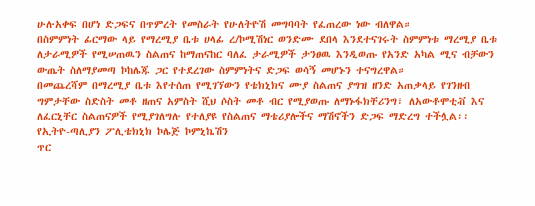ሁሉአቀፍ በሆነ ድጋፍና በጥምረት የመስራት የሁለትዮሽ መግባባት የፈጠረው ነው ብለዋል።
በስምምነት ፊርማው ላይ የማረሚያ ቤቱ ሀላፊ ረ/ኮሚሽነር ወንድሙ ደበላ እንደተናገሩት ስምምነቱ ማረሚያ ቤቱ ለታራሚዎች የሚሠጠዉን ስልጠና ከማጠናከር ባለፈ ታራሚዎች ታንፀዉ እንዲወጡ የአንድ አካል ሚና ብቻውን ውጤት ስለማያመጣ ኮከሌጁ ጋር የተደረገው ስምምነትና ድጋፍ ወሳኝ መሆኑን ተናግረዋል።
በመጨረሻም በማረሚያ ቤቱ እየተሰጠ የሚገኘውን የቴክኒክና ሙያ ስልጠና ያግዝ ዘንድ አጠቃላይ የገንዘብ ግምታቸው ስድስት መቶ ዘጠና አምስት ሺህ ሶስት መቶ ብር የሚያወጡ ለማኑፋክቸሪንግ፣ ለአውቶሞቲቭ እና ለፈርኒቸር ስልጠናዎች የሚያገለግሉ የተለያዩ የስልጠና ማቴሪያሎችና ማሽኖችን ድጋፍ ማድረግ ተችሏል፡፡
የኢትዮ-ጣሊያን ፖሊቴክኒክ ኮሌጅ ኮምኒኬሽን
ጥር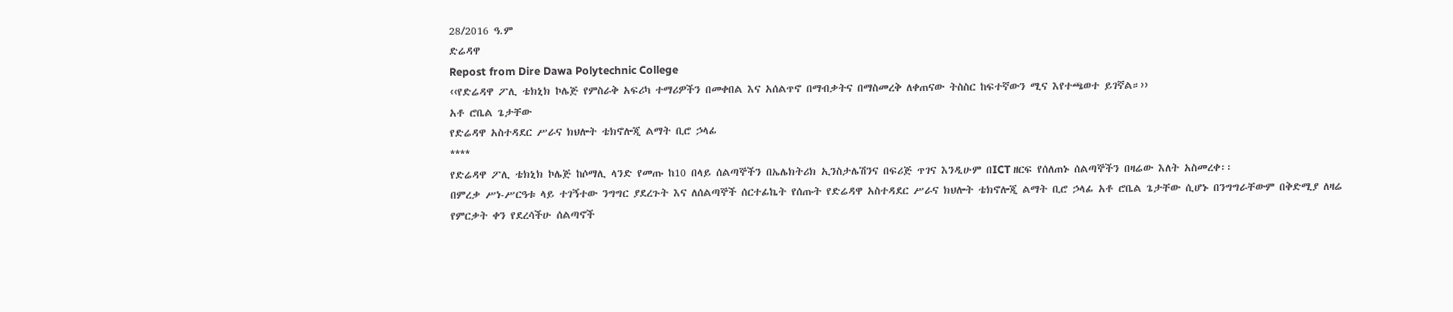28/2016 ዓ.ም
ድሬዳዋ
Repost from Dire Dawa Polytechnic College
‹‹የድሬዳዋ ፖሊ ቴክኒክ ኮሌጅ የምስራቅ አፍሪካ ተማሪዎችን በመቀበል እና አሰልጥኖ በማብቃትና በማስመረቅ ለቀጠናው ትስስር ከፍተኛውን ሚና እየተጫወተ ይገኛል።››
አቶ ሮቤል ጌታቸው
የድሬዳዋ አስተዳደር ሥራና ክህሎት ቴክኖሎጂ ልማት ቢሮ ኃላፊ
****
የድሬዳዋ ፖሊ ቴክኒክ ኮሌጅ ከሶማሊ ላንድ የመጡ ከ10 በላይ ሰልጣኞችን በኤሌክትሪክ ኢንስታሌሽንና በፍሪጅ ጥገና እንዲሁም በICT ዘርፍ የሰለጠኑ ሰልጣኞችን በዛሬው እለት አስመረቀ፡፡
በምረቃ ሥነ-ሥርዓቱ ላይ ተገኝተው ንግግር ያደረጉት እና ለሰልጣኞች ሰርተፊኬት የሰጡት የድሬዳዋ አስተዳደር ሥራና ክህሎት ቴክኖሎጂ ልማት ቢሮ ኃላፊ አቶ ሮቤል ጌታቸው ሲሆኑ በንግግራቸውም በቅድሚያ ለዛሬ የምርቃት ቀን የደረሳችሁ ሰልጣኖች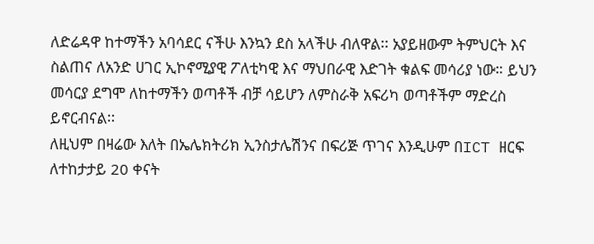ለድሬዳዋ ከተማችን አባሳደር ናችሁ እንኳን ደስ አላችሁ ብለዋል፡፡ አያይዘውም ትምህርት እና ስልጠና ለአንድ ሀገር ኢኮኖሚያዊ ፖለቲካዊ እና ማህበራዊ እድገት ቁልፍ መሳሪያ ነው። ይህን መሳርያ ደግሞ ለከተማችን ወጣቶች ብቻ ሳይሆን ለምስራቅ አፍሪካ ወጣቶችም ማድረስ ይኖርብናል፡፡
ለዚህም በዛሬው እለት በኤሌክትሪክ ኢንስታሌሽንና በፍሪጅ ጥገና እንዲሁም በICT ዘርፍ ለተከታታይ 20 ቀናት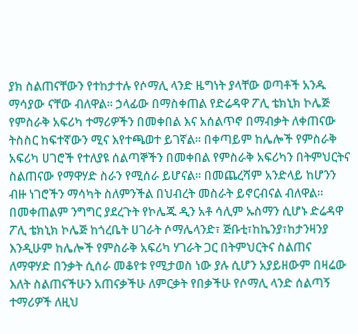ያክ ስልጠናቸውን የተከታተሉ የሶማሊ ላንድ ዜግነት ያላቸው ወጣቶች አንዱ ማሳያው ናቸው ብለዋል፡፡ ኃላፊው በማስቀጠል የድሬዳዋ ፖሊ ቴክኒክ ኮሌጅ የምስራቅ አፍሪካ ተማሪዎችን በመቀበል እና አሰልጥኖ በማብቃት ለቀጠናው ትስስር ከፍተኛውን ሚና እየተጫወተ ይገኛል። በቀጣይም ከሌሎች የምስራቅ አፍሪካ ሀገሮች የተለያዩ ሰልጣኞችን በመቀበል የምስራቅ አፍሪካን በትምህርትና ስልጠናው የማዋሃድ ስራን የሚሰራ ይሆናል፡፡ በመጨረሻም አንድላይ ከሆንን ብዙ ነገሮችን ማሳካት ስለምንችል በህብረት መስራት ይኖርብናል ብለዋል፡፡
በመቀጠልም ንግግር ያደረጉት የኮሌጁ ዲን አቶ ሳሊም ኡስማን ሲሆኑ ድሬዳዋ ፖሊ ቴክኒክ ኮሌጅ ከጎረቤት ሀገራት ሶማሌላንድ፣ ጅቡቲ፣ከኬንያ፣ከታንዛንያ እንዲሁም ከሌሎች የምስራቅ አፍሪካ ሃገራት ጋር በትምህርትና ስልጠና ለማዋሃድ በንቃት ሲሰራ መቆየቱ የሚታወስ ነው ያሉ ሲሆን አያይዘውም በዛሬው እለት ስልጠናችሁን አጠናቃችሁ ለምርቃት የበቃችሁ የሶማሊ ላንድ ሰልጣኝ ተማሪዎች ለዚህ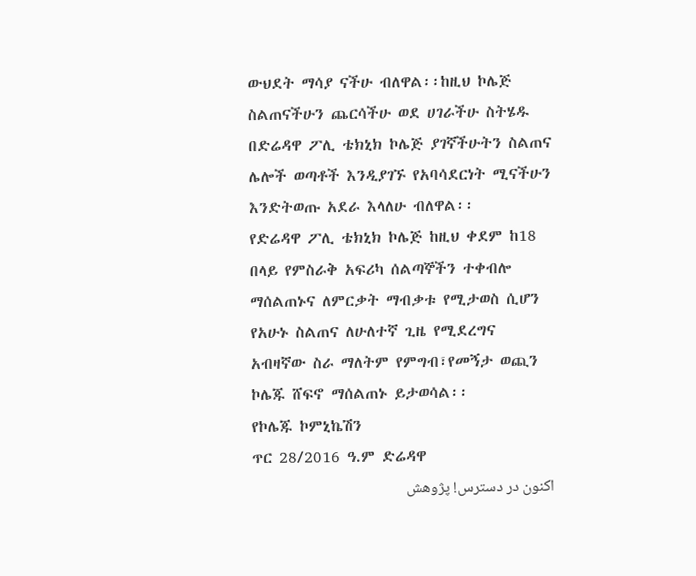ውህደት ማሳያ ናችሁ ብለዋል፡፡ከዚህ ኮሌጅ ስልጠናችሁን ጨርሳችሁ ወደ ሀገራችሁ ስትሄዱ በድሬዳዋ ፖሊ ቴክኒክ ኮሌጅ ያገኛችሁትን ስልጠና ሌሎች ወጣቶች እንዲያገኙ የአባሳደርነት ሚናችሁን እንድትወጡ አደራ እላለሁ ብለዋል፡፡
የድሬዳዋ ፖሊ ቴክኒክ ኮሌጅ ከዚህ ቀደም ከ18 በላይ የምስራቅ አፍሪካ ሰልጣኞችን ተቀብሎ ማሰልጠኑና ለምርቃት ማብቃቱ የሚታወስ ሲሆን የአሁኑ ስልጠና ለሁለተኛ ጊዜ የሚደረግና አብዛኛው ስራ ማለትም የምግብ፣የመኝታ ወጪን ኮሌጁ ሸፍኖ ማሰልጠኑ ይታወሳል፡፡
የኮሌጁ ኮምኒኬሽን
ጥር 28/2016 ዓ.ም ድሬዳዋ
اکنون در دسترس! پژوهش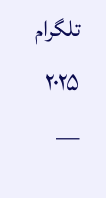تلگرام ۲۰۲۵ —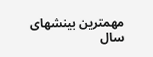مهمترین بینشهای سال